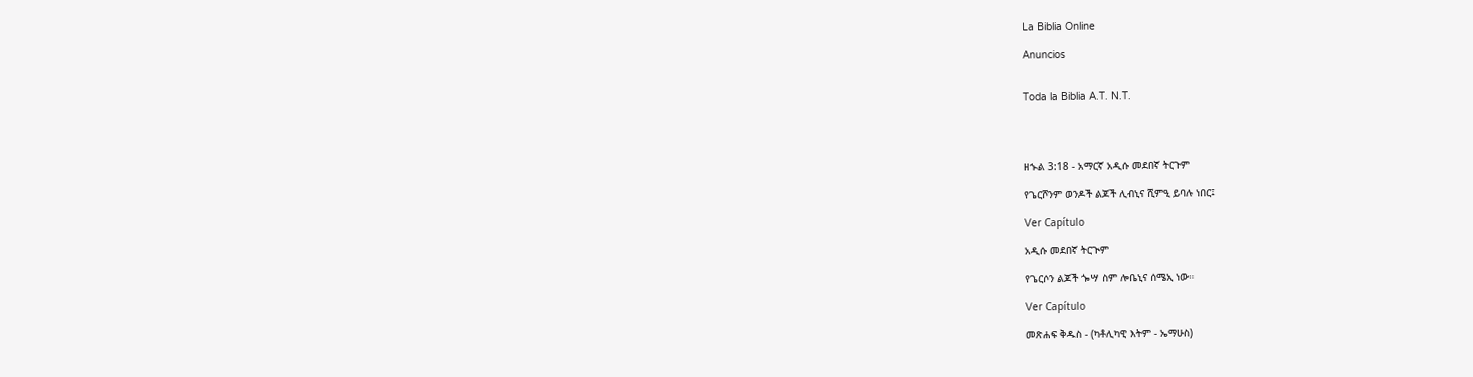La Biblia Online

Anuncios


Toda la Biblia A.T. N.T.




ዘኍል 3:18 - አማርኛ አዲሱ መደበኛ ትርጉም

የጌርሾንም ወንዶች ልጆች ሊብኒና ሺምዒ ይባሉ ነበር፤

Ver Capítulo

አዲሱ መደበኛ ትርጒም

የጌርሶን ልጆች ጐሣ ስም ሎቤኒና ሰሜኢ ነው።

Ver Capítulo

መጽሐፍ ቅዱስ - (ካቶሊካዊ እትም - ኤማሁስ)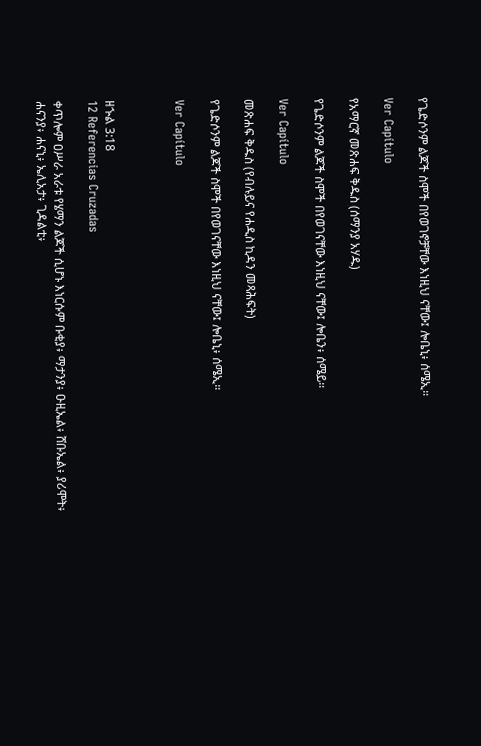የጌድሶንም ልጆች ስሞች በየወገኖቻቸው እነዚህ ናቸው፤ ሎቤኒ፥ ሰሜኢ።

Ver Capítulo

የአማርኛ መጽሐፍ ቅዱስ (ሰማንያ አሃዱ)

የጌድሶንም ልጆች ስሞች በየወገናቸው እነዚህ ናቸው፤ ሎቤን፥ ሰሜይ።

Ver Capítulo

መጽሐፍ ቅዱስ (የብሉይና የሐዲስ ኪዳን መጻሕፍት)

የጌድሶንም ልጆች ስሞች በየወገናቸው እነዚህ ናቸው፤ ሎቤኒ፥ ሰሜኢ።

Ver Capítulo



ዘኍል 3:18
12 Referencias Cruzadas

ቀጥሎም ዐሥራ አራቱ የሄማን ልጆች ሲሆኑ እነርሱም ቡቂያ፥ ማታንያ፥ ዑዚኤል፥ ሸቡኤል፥ ያሪሞት፥ ሐናንያ፥ ሐናኒ፥ ኤሊአታ፥ ጊዳልቲ፥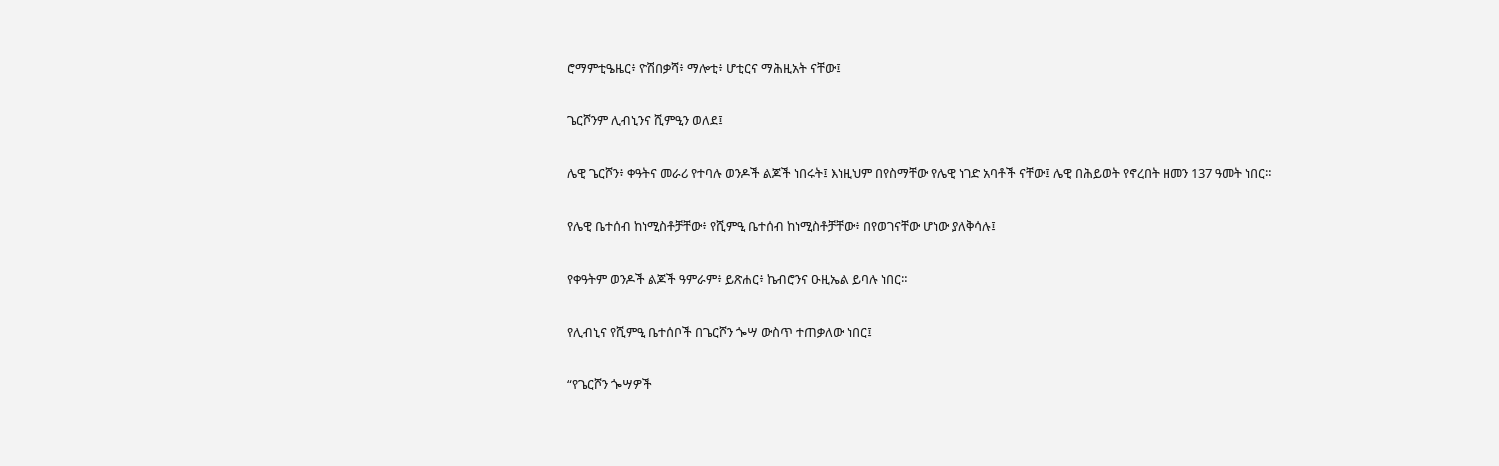ሮማምቲዔዜር፥ ዮሽበቃሻ፥ ማሎቲ፥ ሆቲርና ማሕዚአት ናቸው፤


ጌርሾንም ሊብኒንና ሺምዒን ወለደ፤


ሌዊ ጌርሾን፥ ቀዓትና መራሪ የተባሉ ወንዶች ልጆች ነበሩት፤ እነዚህም በየስማቸው የሌዊ ነገድ አባቶች ናቸው፤ ሌዊ በሕይወት የኖረበት ዘመን 137 ዓመት ነበር።


የሌዊ ቤተሰብ ከነሚስቶቻቸው፥ የሺምዒ ቤተሰብ ከነሚስቶቻቸው፥ በየወገናቸው ሆነው ያለቅሳሉ፤


የቀዓትም ወንዶች ልጆች ዓምራም፥ ይጽሐር፥ ኬብሮንና ዑዚኤል ይባሉ ነበር።


የሊብኒና የሺምዒ ቤተሰቦች በጌርሾን ጐሣ ውስጥ ተጠቃለው ነበር፤


“የጌርሾን ጐሣዎች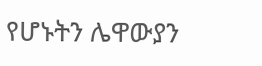የሆኑትን ሌዋውያን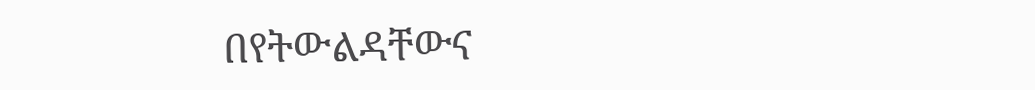በየትውልዳቸውና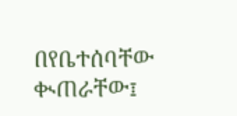በየቤተሰባቸው ቊጠራቸው፤